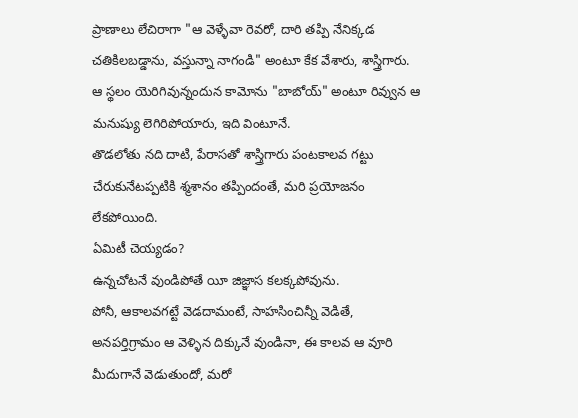ప్రాణాలు లేచిరాగా "ఆ వెళ్ళేవా రెవరో, దారి తప్పి నేనిక్కడ చతికిలబడ్డాను, వస్తున్నా నాగండి" అంటూ కేక వేశారు, శాస్త్రిగారు.
ఆ స్థలం యెరిగివున్నందున కామోను "బాబోయ్" అంటూ రివ్వున ఆ మనుష్యు లెగిరిపోయారు, ఇది వింటూనే.
తొడలోతు నది దాటి, పేరాసతో శాస్త్రిగారు పంటకాలవ గట్టు చేరుకునేటప్పటికి శ్మశానం తప్పిందంతే, మరి ప్రయోజనం లేకపోయింది.
ఏమిటీ చెయ్యడం?
ఉన్నచోటనే వుండిపోతే యీ జిజ్ఞాస కలక్కపోవును.
పోనీ, ఆకాలవగట్టే వెడదామంటే, సాహసించిన్నీ వెడితే, అనపర్తిగ్రామం ఆ వెళ్ళిన దిక్కునే వుండినా, ఈ కాలవ ఆ వూరి మీదుగానే వెడుతుందో, మరో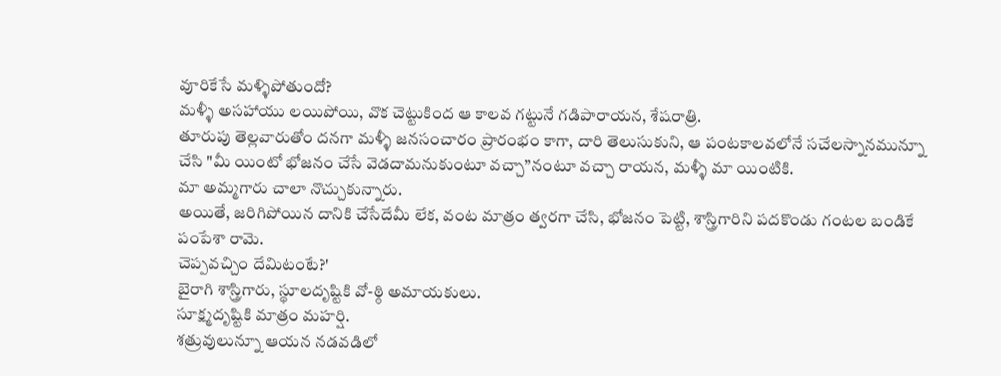వూరికేసే మళ్ళిపోతుందో?
మళ్ళీ అసహాయు లయిపోయి, వొక చెట్టుకింద ఆ కాలవ గట్టునే గడిపారాయన, శేషరాత్రి.
తూరుపు తెల్లవారుతోం దనగా మళ్ళీ జనసంచారం ప్రారంభం కాగా, దారి తెలుసుకుని, ఆ పంటకాలవలోనే సచేలస్నానమున్నూ చేసి "మీ యింటో భోజనం చేసే వెడదామనుకుంటూ వచ్చా”నంటూ వచ్చా రాయన, మళ్ళీ మా యింటికి.
మా అమ్మగారు చాలా నొచ్చుకున్నారు.
అయితే, జరిగిపోయిన దానికి చేసేదేమీ లేక, వంట మాత్రం త్వరగా చేసి, భోజనం పెట్టి, శాస్త్రిగారిని పదకొండు గంటల బండికే పంపేశా రామె.
చెప్పవచ్చిం దేమిటంటే?'
బైరాగి శాస్త్రిగారు, స్థూలదృష్టికి వో-ఠ్ఠి అమాయకులు.
సూక్ష్మదృష్టికి మాత్రం మహర్షి.
శత్రువులున్నూ ఆయన నడవడిలో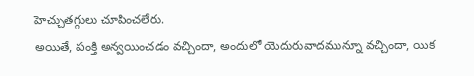హెచ్చుతగ్గులు చూపించలేరు.
అయితే, పంక్తి అన్వయించడం వచ్చిందా, అందులో యెదురువాదమున్నూ వచ్చిందా, యిక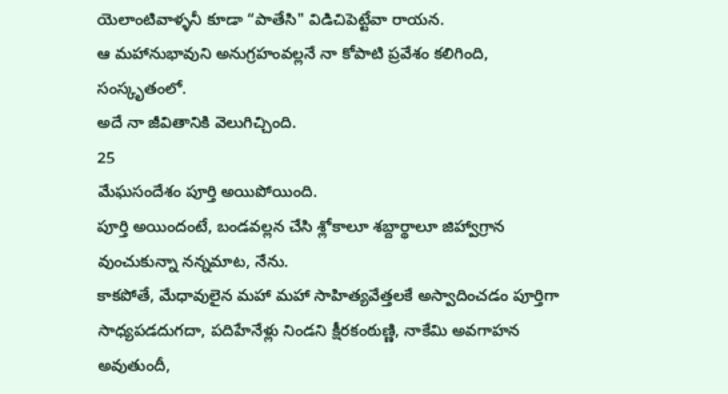యెలాంటివాళ్ళనీ కూడా “పాతేసి" విడిచిపెట్టేవా రాయన.
ఆ మహానుభావుని అనుగ్రహంవల్లనే నా కోపాటి ప్రవేశం కలిగింది, సంస్కృతంలో.
అదే నా జీవితానికి వెలుగిచ్చింది.
25
మేఘసందేశం పూర్తి అయిపోయింది.
పూర్తి అయిందంటే, బండవల్లన చేసి శ్లోకాలూ శబ్దార్థాలూ జిహ్వాగ్రాన వుంచుకున్నా నన్నమాట, నేను.
కాకపోతే, మేధావులైన మహా మహా సాహిత్యవేత్తలకే అస్వాదించడం పూర్తిగా సాధ్యపడదుగదా, పదిహేనేళ్లు నిండని క్షీరకంఠుణ్ణి, నాకేమి అవగాహన అవుతుందీ,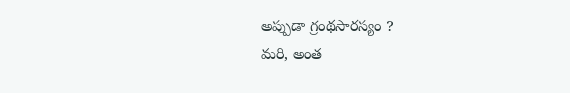అప్పుడా గ్రంథసారస్యం ?
మరి, అంత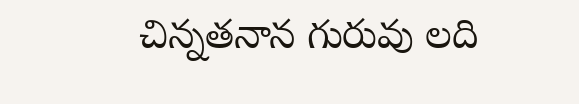చిన్నతనాన గురువు లది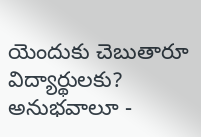యెందుకు చెబుతారూ విద్యార్థులకు?
అనుభవాలూ -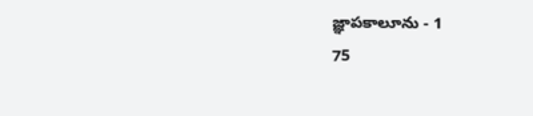జ్ఞాపకాలూను - 1
75